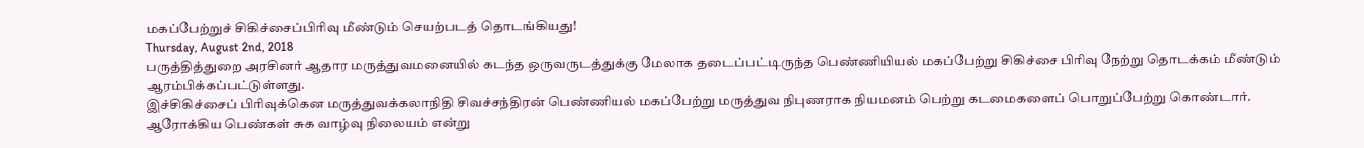மகப்பேற்றுச் சிகிச்சைப்பிரிவு மீண்டும் செயற்படத் தொடங்கியது!
Thursday, August 2nd, 2018
பருத்தித்துறை அரசினர் ஆதார மருத்துவமனையில் கடந்த ஒருவருடத்துக்கு மேலாக தடைப்பட்டிருந்த பெண்ணியியல் மகப்பேற்று சிகிச்சை பிரிவு நேற்று தொடக்கம் மீண்டும் ஆரம்பிக்கப்பட்டுள்ளது.
இச்சிகிச்சைப் பிரிவுக்கென மருத்துவக்கலாநிதி சிவச்சந்திரன் பெண்ணியல் மகப்பேற்று மருத்துவ நிபுணராக நியமனம் பெற்று கடமைகளைப் பொறுப்பேற்று கொண்டார்.
ஆரோக்கிய பெண்கள் சுக வாழ்வு நிலையம் என்று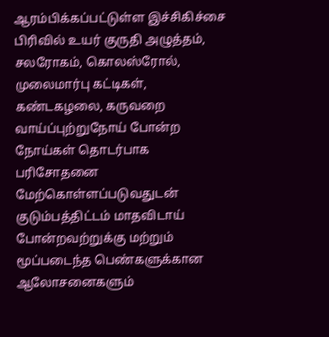ஆரம்பிக்கப்பட்டுள்ள இச்சிகிச்சை பிரிவில் உயர் குருதி அழுத்தம், சலரோகம், கொலஸ்ரோல், முலைமார்பு கட்டிகள், கண்டகழலை, கருவறை வாய்ப்புற்றுநோய் போன்ற நோய்கள் தொடர்பாக பரிசோதனை மேற்கொள்ளப்படுவதுடன் குடும்பத்திட்டம் மாதவிடாய் போன்றவற்றுக்கு மற்றும் மூப்படைந்த பெண்களுக்கான ஆலோசனைகளும்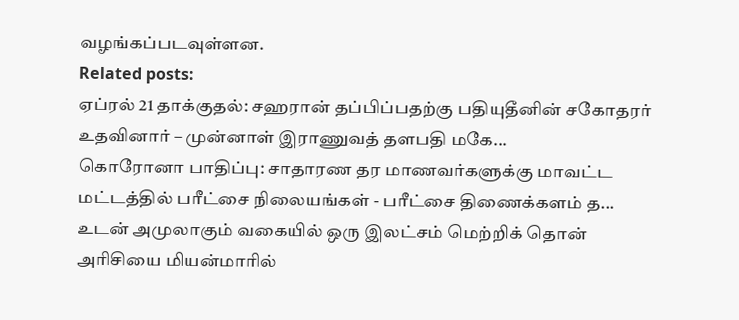வழங்கப்படவுள்ளன.
Related posts:
ஏப்ரல் 21 தாக்குதல்: சஹரான் தப்பிப்பதற்கு பதியுதீனின் சகோதரர் உதவினார் – முன்னாள் இராணுவத் தளபதி மகே...
கொரோனா பாதிப்பு: சாதாரண தர மாணவர்களுக்கு மாவட்ட மட்டத்தில் பரீட்சை நிலையங்கள் - பரீட்சை திணைக்களம் த...
உடன் அமுலாகும் வகையில் ஒரு இலட்சம் மெற்றிக் தொன் அரிசியை மியன்மாரில்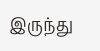இருந்து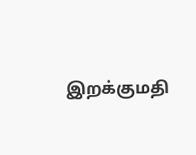இறக்குமதி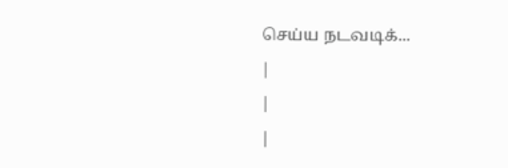செய்ய நடவடிக்...
|
|
|